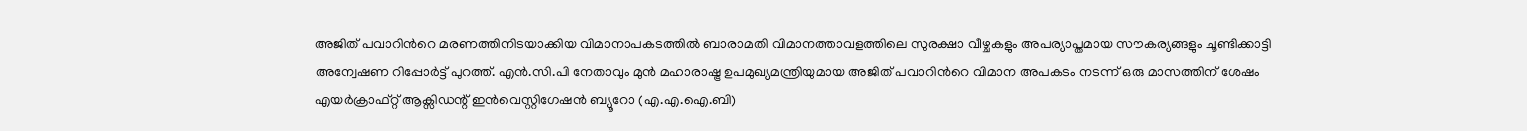അജിത് പവാറിന്‍റെ മരണത്തിനിടയാക്കിയ വിമാനാപകടത്തിൽ ബാരാമതി വിമാനത്താവളത്തിലെ സുരക്ഷാ വീഴ്ചകളും അപര്യാപ്തമായ സൗകര്യങ്ങളും ചൂണ്ടിക്കാട്ടി അന്വേഷണ റിപ്പോർട്ട് പുറത്ത്. എൻ.സി.പി നേതാവും മുൻ മഹാരാഷ്ട്ര ഉപമുഖ്യമന്ത്രിയുമായ അജിത് പവാറിന്‍റെ വിമാന അപകടം നടന്ന് ഒരു മാസത്തിന് ശേഷം എയർക്രാഫ്റ്റ് ആക്സിഡന്റ് ഇൻവെസ്റ്റിഗേഷൻ ബ്യൂറോ (എ.എ.ഐ.ബി)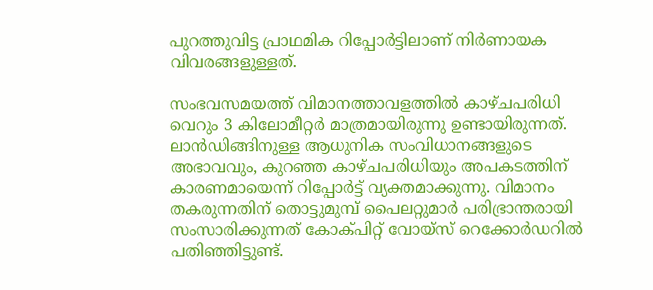പുറത്തുവിട്ട പ്രാഥമിക റിപ്പോർട്ടിലാണ് നിർണായക വിവരങ്ങളുള്ളത്.

സംഭവസമയത്ത് വിമാനത്താവളത്തിൽ കാഴ്‌ചപരിധി വെറും 3 കിലോമീറ്റർ മാത്രമായിരുന്നു ഉണ്ടായിരുന്നത്. ലാൻഡിങ്ങിനുള്ള ആധുനിക സംവിധാനങ്ങളുടെ അഭാവവും, കുറഞ്ഞ കാഴ്ചപരിധിയും അപകടത്തിന് കാരണമായെന്ന് റിപ്പോർട്ട് വ്യക്തമാക്കുന്നു. വിമാനം തകരുന്നതിന് തൊട്ടുമുമ്പ് പൈലറ്റുമാർ പരിഭ്രാന്തരായി സംസാരിക്കുന്നത് കോക്‌പിറ്റ് വോയ്‌സ് റെക്കോർഡറിൽ പതിഞ്ഞിട്ടുണ്ട്.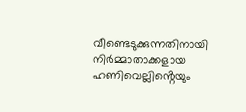വീണ്ടെടുക്കുന്നതിനായി നിർമ്മാതാക്കളായ ഹണിവെല്ലിൻ്റെയും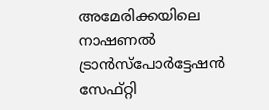അമേരിക്കയിലെ നാഷണൽ ട്രാൻസ്പോർട്ടേഷൻ സേഫ്റ്റി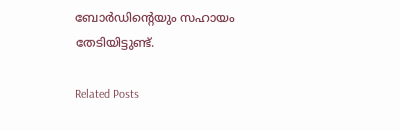ബോർഡിൻ്റെയും സഹായം തേടിയിട്ടുണ്ട്.

Related Posts